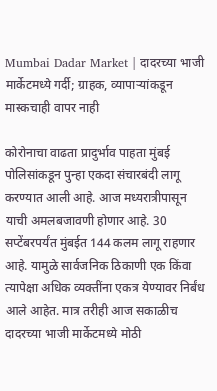Mumbai Dadar Market | दादरच्या भाजी मार्केटमध्ये गर्दी; ग्राहक, व्यापाऱ्यांकडून मास्कचाही वापर नाही

कोरोनाचा वाढता प्रादुर्भाव पाहता मुंबई पोलिसांकडून पुन्हा एकदा संचारबंदी लागू करण्यात आली आहे. आज मध्यरात्रीपासून याची अमलबजावणी होणार आहे. 30 सप्टेंबरपर्यंत मुंबईत 144 कलम लागू राहणार आहे. यामुळे सार्वजनिक ठिकाणी एक किंवा त्यापेक्षा अधिक व्यक्तींना एकत्र येण्यावर निर्बंध आले आहेत. मात्र तरीही आज सकाळीच दादरच्या भाजी मार्केटमध्ये मोठी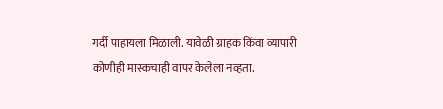गर्दी पाहायला मिळाली. यावेळी ग्राहक किंवा व्यापारी कोणीही मास्कचाही वापर केलेला नव्हता.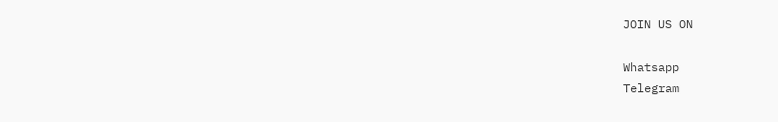JOIN US ON

Whatsapp
Telegram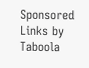Sponsored Links by Taboola